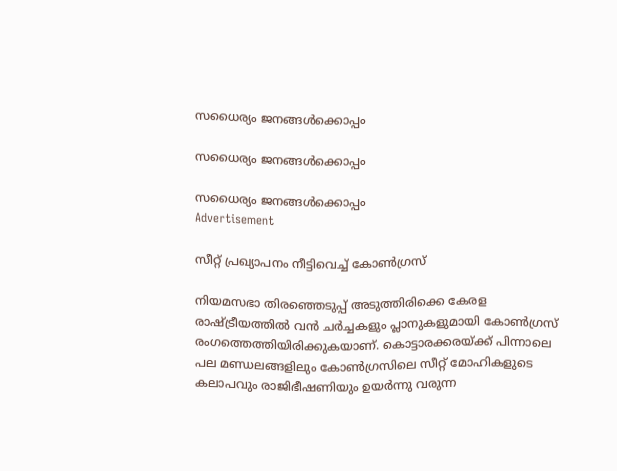സധൈര്യം ജനങ്ങൾക്കൊപ്പം

സധൈര്യം ജനങ്ങൾക്കൊപ്പം

സധൈര്യം ജനങ്ങൾക്കൊപ്പം
Advertisement

സീറ്റ് പ്രഖ്യാപനം നീട്ടിവെച്ച് കോൺഗ്രസ്

നിയമസഭാ തിരഞ്ഞെടുപ്പ് അടുത്തിരിക്കെ കേരള രാഷ്ട്രീയത്തിൽ വൻ ചർച്ചകളും പ്ലാനുകളുമായി കോൺഗ്രസ് രംഗത്തെത്തിയിരിക്കുകയാണ്. കൊട്ടാരക്കരയ്‌ക്ക്‌ പിന്നാലെ പല മണ്ഡലങ്ങളിലും കോൺഗ്രസിലെ സീറ്റ്‌ മോഹികളുടെ കലാപവും രാജിഭീഷണിയും ഉയർന്നു വരുന്ന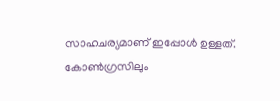സാഹചര്യമാണ് ഇപ്പോൾ ഉള്ളത്. കോൺഗ്രസിലും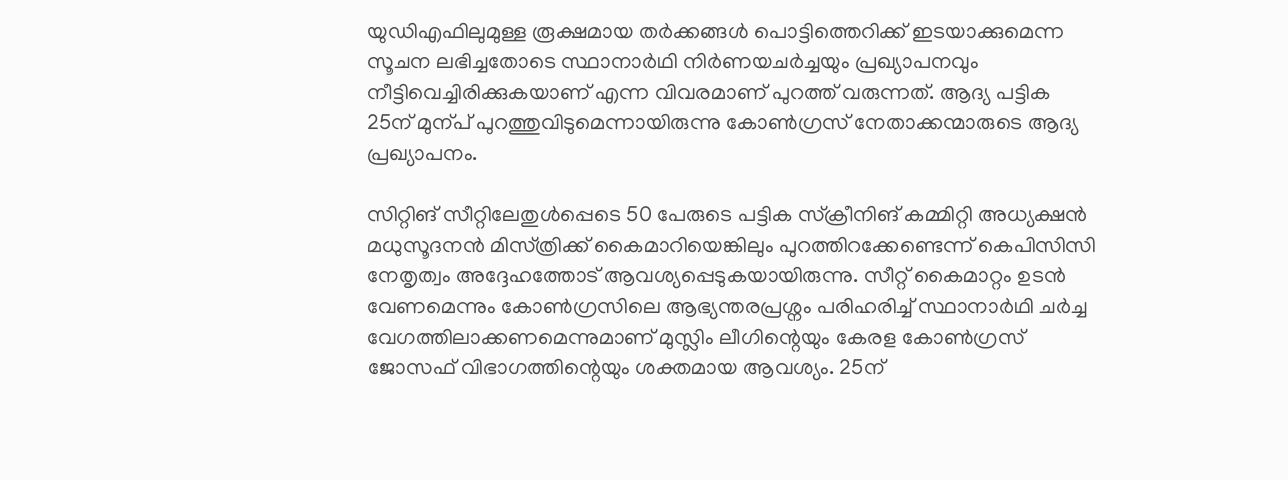യുഡിഎഫിലുമുള്ള രൂക്ഷമായ തർക്കങ്ങൾ പൊട്ടിത്തെറിക്ക്‌ ഇടയാക്കുമെന്ന സൂചന ലഭിച്ചതോടെ സ്ഥാനാർഥി നിർണയചർച്ചയും പ്രഖ്യാപനവും നീട്ടിവെച്ചിരിക്കുകയാണ് എന്ന വിവരമാണ് പുറത്ത് വരുന്നത്. ആദ്യ പട്ടിക 25ന്‌ മുന്പ്‌ പുറത്തുവിടുമെന്നായിരുന്നു കോൺഗ്രസ് നേതാക്കന്മാരുടെ ആദ്യ പ്രഖ്യാപനം.

സിറ്റിങ്‌ സീറ്റിലേതുൾപ്പെടെ 50 പേരുടെ പട്ടിക സ്‌ക്രീനിങ് കമ്മിറ്റി അധ്യക്ഷൻ മധുസൂദനൻ മിസ്‌ത്രിക്ക്‌ കൈമാറിയെങ്കിലും പുറത്തിറക്കേണ്ടെന്ന്‌ കെപിസിസി നേതൃത്വം അദ്ദേഹത്തോട്‌ ആവശ്യപ്പെടുകയായിരുന്നു. സീറ്റ്‌ കൈമാറ്റം ഉടൻ വേണമെന്നും കോൺഗ്രസിലെ ആഭ്യന്തരപ്രശ്നം പരിഹരിച്ച്‌ സ്ഥാനാർഥി ചർച്ച വേഗത്തിലാക്കണമെന്നുമാണ്‌ മുസ്ലിം ലീഗിന്റെയും കേരള കോൺഗ്രസ്‌ ജോസഫ്‌ വിഭാഗത്തിന്റെയും ശക്തമായ ആവശ്യം. 25ന്‌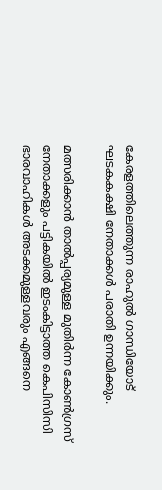കേരളത്തിലെത്തുന്ന രാഹുൽ ഗാന്ധിയോട്‌ ഘടകകക്ഷി നേതാക്കൾ പരാതി ഉന്നയിക്കും.

മത്സരിക്കാൻ താൽപ്പര്യമുള്ള മുതിർന്ന കോൺഗ്രസ്‌ നേതാക്കളും പട്ടികയിൽ ഇടംകിട്ടാത്ത കെപിസിസി ഭാരവാഹികൾ അടക്കമുള്ളവരും എങ്ങനെ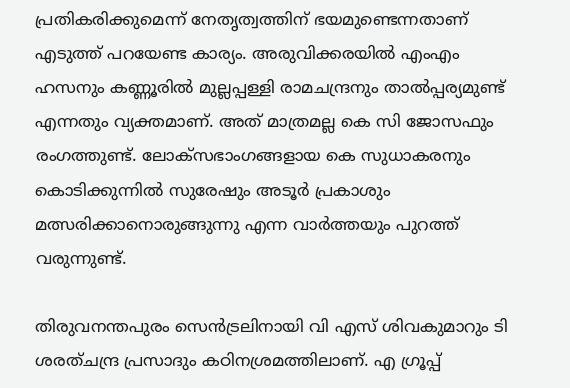പ്രതികരിക്കുമെന്ന്‌ നേതൃത്വത്തിന്‌ ഭയമുണ്ടെന്നതാണ് എടുത്ത് പറയേണ്ട കാര്യം. അരുവിക്കരയിൽ എംഎം ഹസനും കണ്ണൂരിൽ മുല്ലപ്പള്ളി രാമചന്ദ്രനും താൽപ്പര്യമുണ്ട്‌ എന്നതും വ്യക്തമാണ്. അത് മാത്രമല്ല കെ സി ജോസഫും രംഗത്തുണ്ട്‌. ലോക്‌സഭാംഗങ്ങളായ കെ സുധാകരനും കൊടിക്കുന്നിൽ സുരേഷും അടൂർ പ്രകാശും മത്സരിക്കാനൊരുങ്ങുന്നു എന്ന വാർത്തയും പുറത്ത് വരുന്നുണ്ട്.

തിരുവനന്തപുരം സെൻട്രലിനായി വി എസ്‌ ശിവകുമാറും ടി ശരത്‌ചന്ദ്ര പ്രസാദും കഠിനശ്രമത്തിലാണ്‌. എ ഗ്രൂപ്പ്‌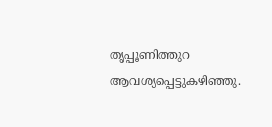തൃപ്പൂണിത്തുറ ആവശ്യപ്പെട്ടുകഴിഞ്ഞു.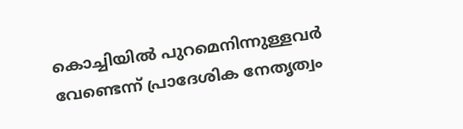കൊച്ചിയിൽ പുറമെനിന്നുള്ളവർ വേണ്ടെന്ന്‌ പ്രാദേശിക നേതൃത്വം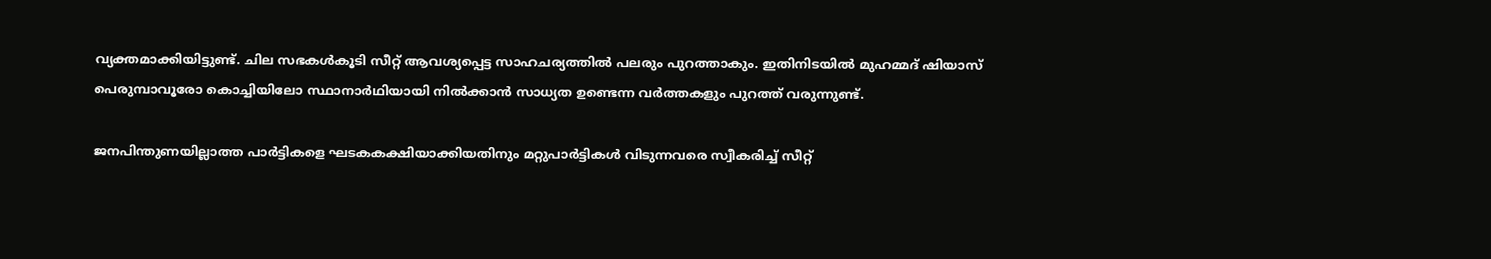വ്യക്തമാക്കിയിട്ടുണ്ട്‌. ചില സഭകൾകൂടി സീറ്റ്‌ ആവശ്യപ്പെട്ട സാഹചര്യത്തിൽ പലരും പുറത്താകും. ഇതിനിടയിൽ മുഹമ്മദ് ഷിയാസ് പെരുമ്പാവൂരോ കൊച്ചിയിലോ സ്ഥാനാർഥിയായി നിൽക്കാൻ സാധ്യത ഉണ്ടെന്ന വർത്തകളും പുറത്ത് വരുന്നുണ്ട്.

ജനപിന്തുണയില്ലാത്ത പാർട്ടികളെ ഘടകകക്ഷിയാക്കിയതിനും മറ്റുപാർട്ടികൾ വിടുന്നവരെ സ്വീകരിച്ച്‌ സീറ്റ്‌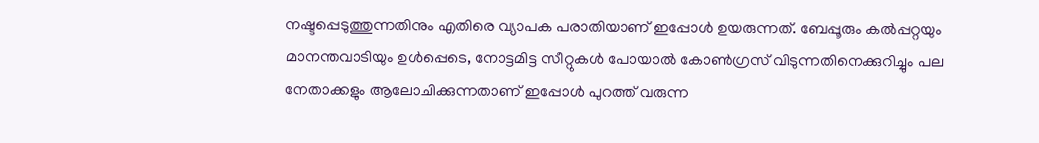നഷ്ടപ്പെടുത്തുന്നതിനും എതിരെ വ്യാപക പരാതിയാണ്‌ ഇപ്പോൾ ഉയരുന്നത്. ബേപ്പൂരും കൽപ്പറ്റയും മാനന്തവാടിയും ഉൾപ്പെടെ, നോട്ടമിട്ട സീറ്റുകൾ പോയാൽ കോൺഗ്രസ് വിടുന്നതിനെക്കുറിച്ചും പല നേതാക്കളും ആലോചിക്കുന്നതാണ് ഇപ്പോൾ പുറത്ത് വരുന്ന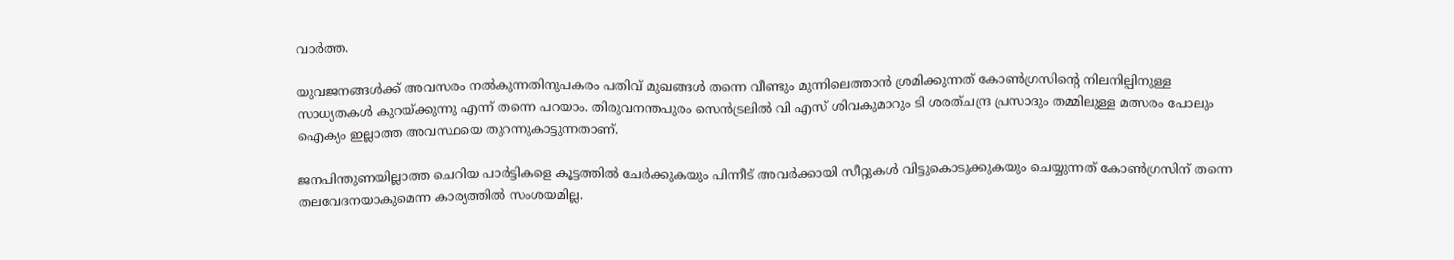വാർത്ത.

യുവജനങ്ങൾക്ക് അവസരം നൽകുന്നതിനുപകരം പതിവ് മുഖങ്ങൾ തന്നെ വീണ്ടും മുന്നിലെത്താൻ ശ്രമിക്കുന്നത് കോൺഗ്രസിന്റെ നിലനില്പിനുള്ള സാധ്യതകൾ കുറയ്ക്കുന്നു എന്ന് തന്നെ പറയാം. തിരുവനന്തപുരം സെൻട്രലിൽ വി എസ് ശിവകുമാറും ടി ശരത്‌ചന്ദ്ര പ്രസാദും തമ്മിലുള്ള മത്സരം പോലും ഐക്യം ഇല്ലാത്ത അവസ്ഥയെ തുറന്നുകാട്ടുന്നതാണ്.

ജനപിന്തുണയില്ലാത്ത ചെറിയ പാർട്ടികളെ കൂട്ടത്തിൽ ചേർക്കുകയും പിന്നീട് അവർക്കായി സീറ്റുകൾ വിട്ടുകൊടുക്കുകയും ചെയ്യുന്നത് കോൺഗ്രസിന് തന്നെ തലവേദനയാകുമെന്ന കാര്യത്തിൽ സംശയമില്ല.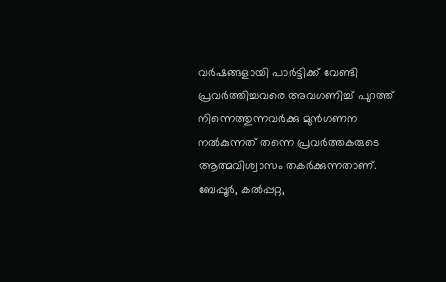വർഷങ്ങളായി പാർട്ടിക്ക് വേണ്ടി പ്രവർത്തിച്ചവരെ അവഗണിച്ച് പുറത്ത് നിന്നെത്തുന്നവർക്കു മുൻഗണന നൽകുന്നത് തന്നെ പ്രവർത്തകരുടെ ആത്മവിശ്വാസം തകർക്കുന്നതാണ്. ബേപ്പൂർ, കൽപ്പറ്റ,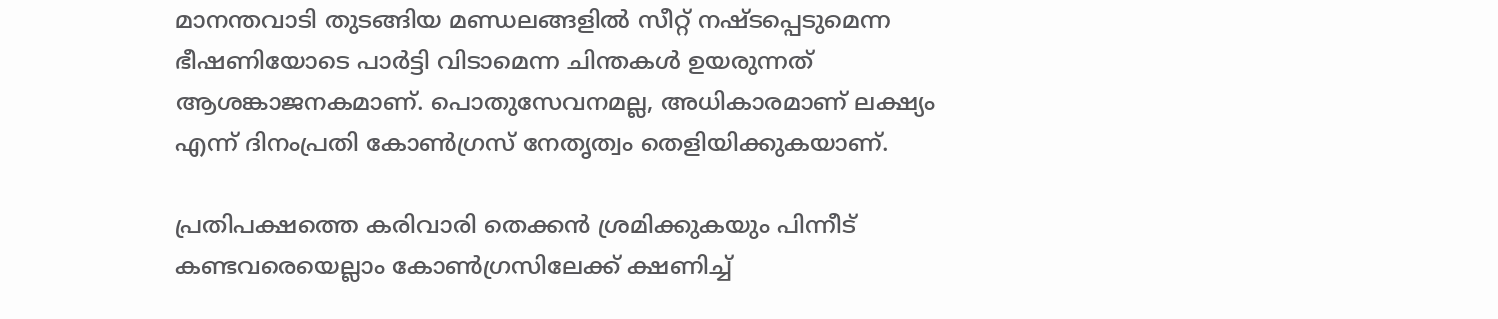മാനന്തവാടി തുടങ്ങിയ മണ്ഡലങ്ങളിൽ സീറ്റ് നഷ്ടപ്പെടുമെന്ന ഭീഷണിയോടെ പാർട്ടി വിടാമെന്ന ചിന്തകൾ ഉയരുന്നത് ആശങ്കാജനകമാണ്. പൊതുസേവനമല്ല, അധികാരമാണ് ലക്ഷ്യം എന്ന് ദിനംപ്രതി കോൺഗ്രസ് നേതൃത്വം തെളിയിക്കുകയാണ്.

പ്രതിപക്ഷത്തെ കരിവാരി തെക്കൻ ശ്രമിക്കുകയും പിന്നീട് കണ്ടവരെയെല്ലാം കോൺഗ്രസിലേക്ക് ക്ഷണിച്ച്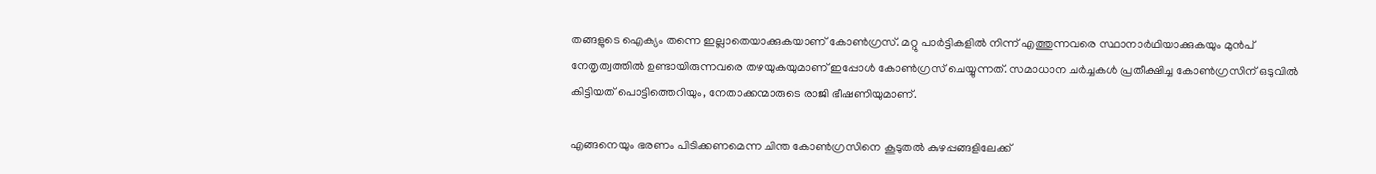തങ്ങളുടെ ഐക്യം തന്നെ ഇല്ലാതെയാക്കുകയാണ് കോൺഗ്രസ്. മറ്റു പാർട്ടികളിൽ നിന്ന് എത്തുന്നവരെ സ്ഥാനാർഥിയാക്കുകയും മുൻപ് നേതൃത്വത്തിൽ ഉണ്ടായിരുന്നവരെ തഴയുകയുമാണ് ഇപ്പോൾ കോൺഗ്രസ് ചെയ്യുന്നത്. സമാധാന ചർച്ചകൾ പ്രതീക്ഷിച്ച കോൺഗ്രസിന് ഒടുവിൽ കിട്ടിയത് പൊട്ടിത്തെറിയും, നേതാക്കന്മാരുടെ രാജി ഭീഷണിയുമാണ്.

എങ്ങനെയും ഭരണം പിടിക്കണമെന്ന ചിന്ത കോൺഗ്രസിനെ കൂടുതൽ കുഴപ്പങ്ങളിലേക്ക്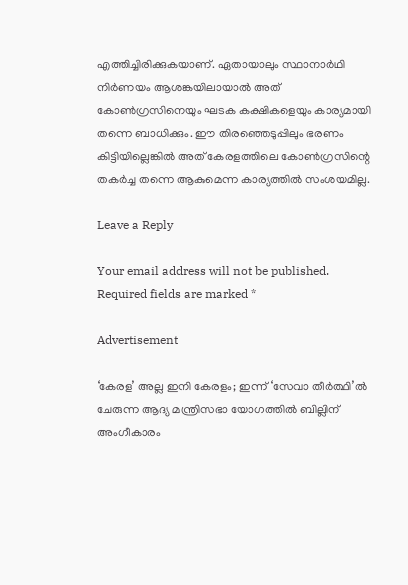എത്തിച്ചിരിക്കുകയാണ്. ഏതായാലും സ്ഥാനാർഥി നിർണയം ആശങ്കയിലായാൽ അത് കോൺഗ്രസിനെയും ഘടക കക്ഷികളെയും കാര്യമായി തന്നെ ബാധിക്കും. ഈ തിരഞ്ഞെടുപ്പിലും ഭരണം കിട്ടിയില്ലെങ്കിൽ അത് കേരളത്തിലെ കോൺഗ്രസിന്റെ തകർച്ച തന്നെ ആകുമെന്ന കാര്യത്തിൽ സംശയമില്ല.

Leave a Reply

Your email address will not be published. Required fields are marked *

Advertisement

‘കേരള’ അല്ല ഇനി കേരളം; ഇന്ന് ‘സേവാ തീർത്ഥി’ൽ ചേരുന്ന ആദ്യ മന്ത്രിസഭാ യോഗത്തിൽ ബില്ലിന് അംഗീകാരം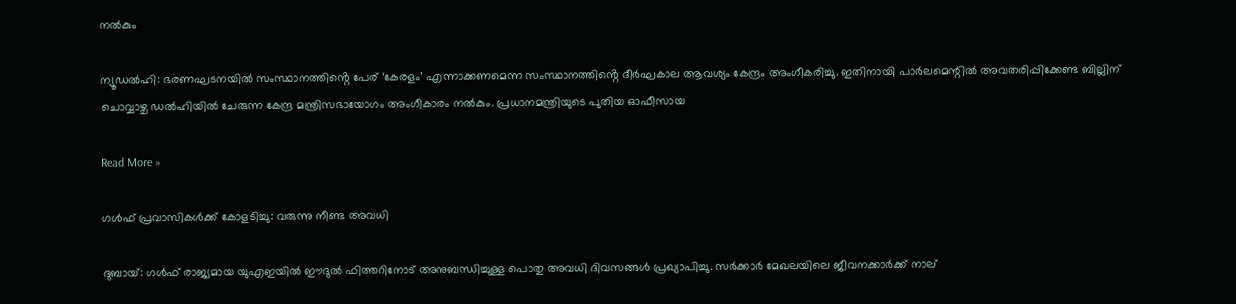നൽകും

ന്യൂഡൽഹി: ഭരണഘടനയിൽ സംസ്ഥാനത്തിൻ്റെ പേര് ‘കേരളം’ എന്നാക്കണമെന്ന സംസ്ഥാനത്തിൻ്റെ ദീർഘകാല ആവശ്യം കേന്ദ്രം അംഗീകരിച്ചു. ഇതിനായി പാർലമെന്റിൽ അവതരിപ്പിക്കേണ്ട ബില്ലിന് ചൊവ്വാഴ്ച ഡൽഹിയിൽ ചേരുന്ന കേന്ദ്ര മന്ത്രിസഭായോഗം അംഗീകാരം നൽകും. പ്രധാനമന്ത്രിയുടെ പുതിയ ഓഫീസായ

Read More »

ഗൾഫ് പ്രവാസികൾക്ക് കോളടിച്ചു: വരുന്നു നീണ്ട അവധി

ദുബായ്: ഗൾഫ് രാജ്യമായ യുഎഇയിൽ ഈദുൽ ഫിത്തറിനോട് അനുബന്ധിച്ചുള്ള പൊതു അവധി ദിവസങ്ങൾ പ്രഖ്യാപിച്ചു. സർക്കാർ മേഖലയിലെ ജീവനക്കാർക്ക് നാല്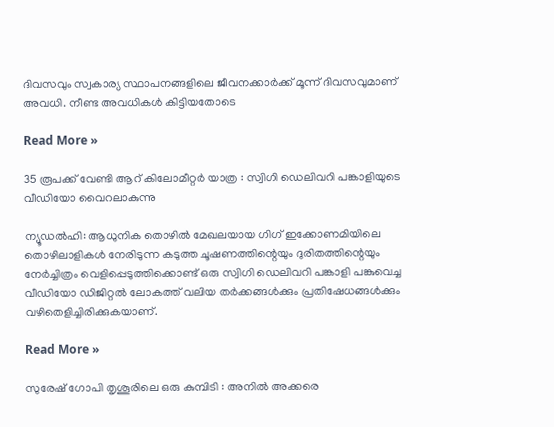ദിവസവും സ്വകാര്യ സ്ഥാപനങ്ങളിലെ ജീവനക്കാർക്ക് മൂന്ന് ദിവസവുമാണ് അവധി. നീണ്ട അവധികൾ കിട്ടിയതോടെ

Read More »

35 രൂപക്ക് വേണ്ടി ആറ് കിലോമീറ്റർ യാത്ര : സ്വിഗി ഡെലിവറി പങ്കാളിയുടെ വീഡിയോ വൈറലാകുന്നു

ന്യൂഡൽഹി: ആധുനിക തൊഴിൽ മേഖലയായ ഗിഗ് ഇക്കോണമിയിലെ തൊഴിലാളികൾ നേരിടുന്ന കടുത്ത ചൂഷണത്തിന്റെയും ദുരിതത്തിന്റെയും നേർച്ചിത്രം വെളിപ്പെടുത്തിക്കൊണ്ട് ഒരു സ്വിഗി ഡെലിവറി പങ്കാളി പങ്കുവെച്ച വീഡിയോ ഡിജിറ്റൽ ലോകത്ത് വലിയ തർക്കങ്ങൾക്കും പ്രതിഷേധങ്ങൾക്കും വഴിതെളിച്ചിരിക്കുകയാണ്.

Read More »

സുരേഷ് ഗോപി തൃശൂരിലെ ഒരു കുമ്പിടി : അനിൽ അക്കരെ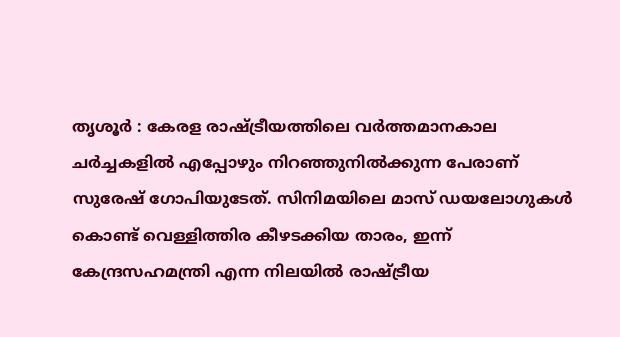തൃശൂർ : കേരള രാഷ്ട്രീയത്തിലെ വർത്തമാനകാല ചർച്ചകളിൽ എപ്പോഴും നിറഞ്ഞുനിൽക്കുന്ന പേരാണ് സുരേഷ് ഗോപിയുടേത്. സിനിമയിലെ മാസ് ഡയലോഗുകൾ കൊണ്ട് വെള്ളിത്തിര കീഴടക്കിയ താരം, ഇന്ന് കേന്ദ്രസഹമന്ത്രി എന്ന നിലയിൽ രാഷ്ട്രീയ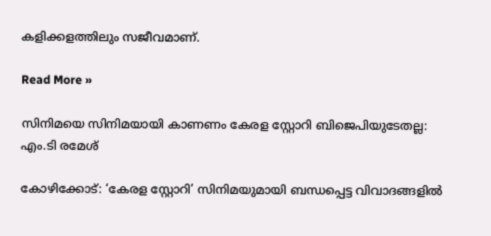കളിക്കളത്തിലും സജീവമാണ്.

Read More »

സിനിമയെ സിനിമയായി കാണണം കേരള സ്റ്റോറി ബിജെപിയുടേതല്ല: എം.ടി രമേശ്

കോഴിക്കോട്: ‘കേരള സ്റ്റോറി’ സിനിമയുമായി ബന്ധപ്പെട്ട വിവാദങ്ങളിൽ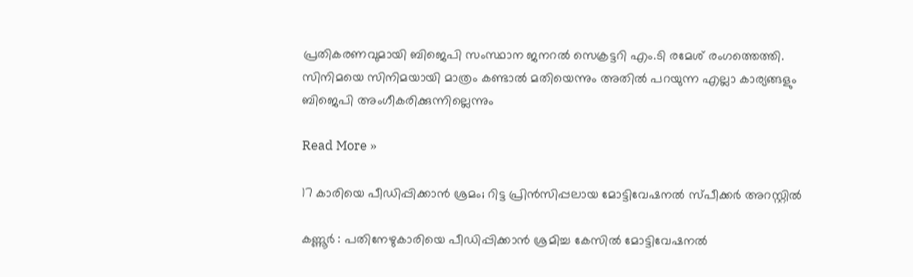പ്രതികരണവുമായി ബിജെപി സംസ്ഥാന ജനറൽ സെക്രട്ടറി എം.ടി രമേശ് രംഗത്തെത്തി. സിനിമയെ സിനിമയായി മാത്രം കണ്ടാൽ മതിയെന്നും അതിൽ പറയുന്ന എല്ലാ കാര്യങ്ങളും ബിജെപി അംഗീകരിക്കുന്നില്ലെന്നും

Read More »

17 കാരിയെ പീഡിപ്പിക്കാൻ ശ്രമം; റിട്ട പ്രിൻസിപ്പലായ മോട്ടിവേഷനൽ സ്പീക്കർ അറസ്റ്റിൽ

കണ്ണൂർ : പതിനേഴുകാരിയെ പീഡിപ്പിക്കാൻ ശ്രമിച്ച കേസിൽ മോട്ടിവേഷനൽ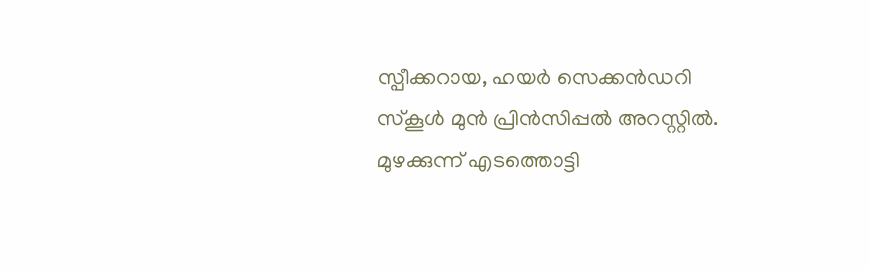സ്പീക്കറായ, ഹയർ സെക്കൻഡറി സ്കൂൾ മുൻ പ്രിൻസിപ്പൽ അറസ്റ്റിൽ. മുഴക്കുന്ന് എടത്തൊട്ടി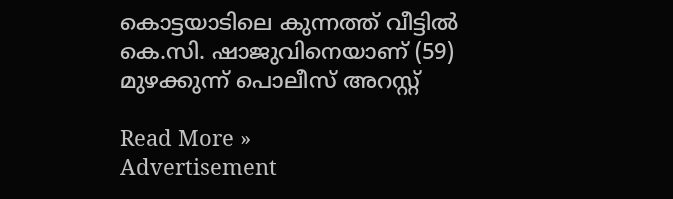കൊട്ടയാടിലെ കുന്നത്ത് വീട്ടിൽ കെ.സി. ഷാജുവിനെയാണ് (59) മുഴക്കുന്ന് പൊലീസ് അറസ്റ്റ്

Read More »
Advertisement